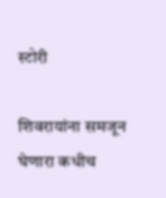स्टोरी

शिवरायांना समजून घेणारा कधीच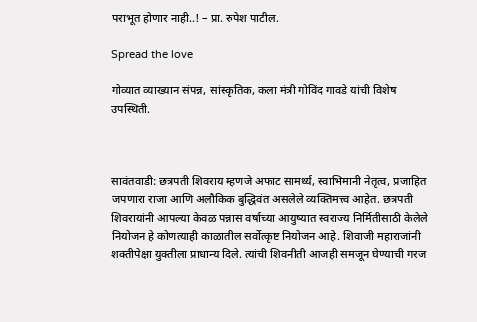पराभूत होणार नाही..! – प्रा. रुपेश पाटील.

Spread the love

गोव्यात व्याख्यान संपन्न, सांस्कृतिक, कला मंत्री गोविंद गावडे यांची विशेष उपस्थिती.



सावंतवाडी: छत्रपती शिवराय म्हणजे अफाट सामर्थ्य, स्वाभिमानी नेतृत्व, प्रजाहित जपणारा राजा आणि अलौकिक बुद्धिवंत असलेले व्यक्तिमत्त्व आहेत. छत्रपती शिवरायांनी आपल्या केवळ पन्नास वर्षाच्या आयुष्यात स्वराज्य निर्मितीसाठी केलेले नियोजन हे कोणत्याही काळातील सर्वोत्कृष्ट नियोजन आहे. शिवाजी महाराजांनी शक्तीपेक्षा युक्तीला प्राधान्य दिले. त्यांची शिवनीती आजही समजून घेण्याची गरज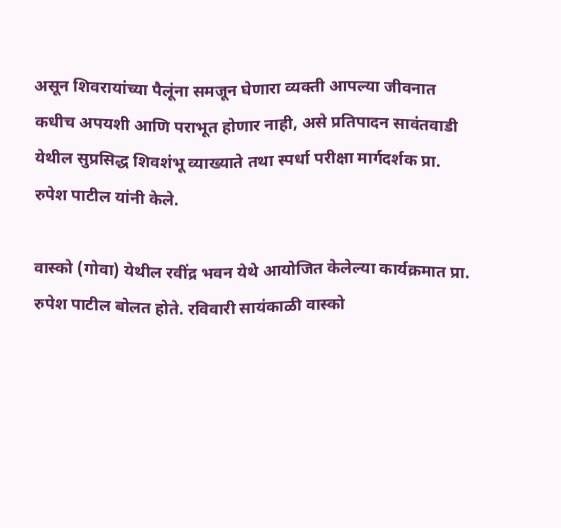असून शिवरायांच्या पैलूंना समजून घेणारा व्यक्ती आपल्या जीवनात कधीच अपयशी आणि पराभूत होणार नाही, असे प्रतिपादन सावंतवाडी येथील सुप्रसिद्ध शिवशंभू व्याख्याते तथा स्पर्धा परीक्षा मार्गदर्शक प्रा. रुपेश पाटील यांनी केले.

वास्को (गोवा) येथील रवींद्र भवन येथे आयोजित केलेल्या कार्यक्रमात प्रा. रुपेश पाटील बोलत होते. रविवारी सायंकाळी वास्को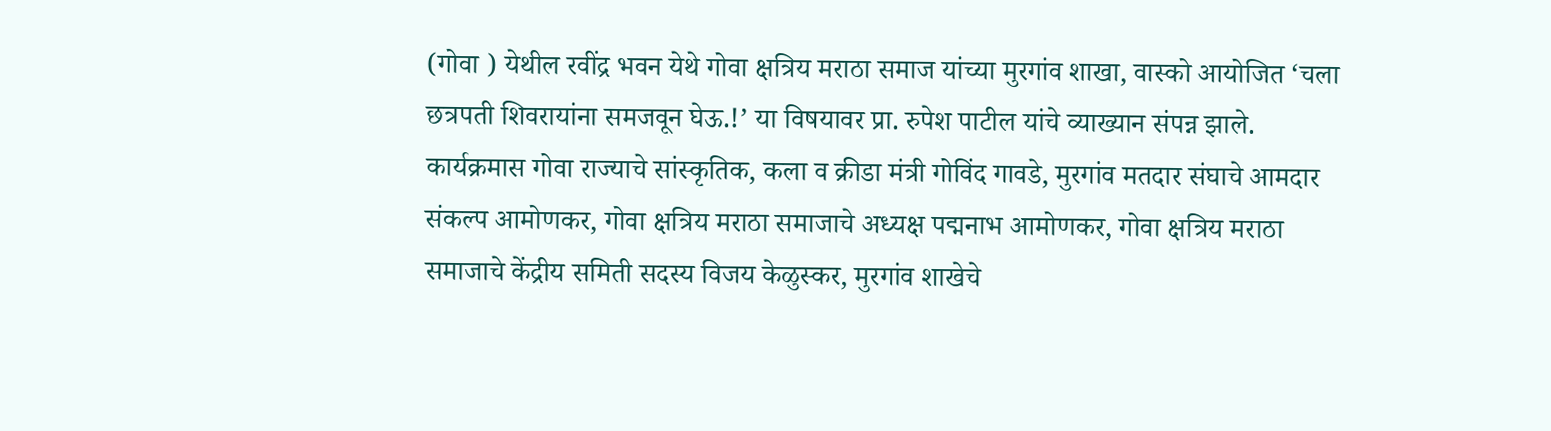(गोवा ) येथील रवींद्र भवन येथे गोवा क्षत्रिय मराठा समाज यांच्या मुरगांव शाखा, वास्को आयोजित ‘चला छत्रपती शिवरायांना समजवून घेऊ.!’ या विषयावर प्रा. रुपेश पाटील यांचे व्याख्यान संपन्न झाले. कार्यक्रमास गोवा राज्याचे सांस्कृतिक, कला व क्रीडा मंत्री गोविंद गावडे, मुरगांव मतदार संघाचे आमदार संकल्प आमोणकर, गोवा क्षत्रिय मराठा समाजाचे अध्यक्ष पद्मनाभ आमोणकर, गोवा क्षत्रिय मराठा समाजाचे केंद्रीय समिती सदस्य विजय केळुस्कर, मुरगांव शाखेचे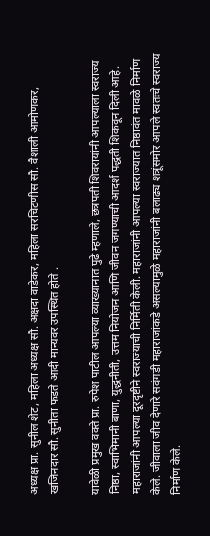अध्यक्ष प्रा. सुनील शेट, महिला अध्यक्ष सौ. अक्षदा वाडेकर, महिला सरचिटणीस सौ. वैशाली आमोणकर, खजिनदार सौ. सुनीता फडते आदी मान्यवर उपस्थित होते .

यावेळी प्रमुख वक्ते प्रा. रुपेश पाटील आपल्या व्याख्यानात पुढे म्हणाले, छत्रपती शिवरायांनी आपल्याला स्वराज्य निष्ठा, स्वाभिमानी बाणा, युद्धनीती, उत्तम नियोजन आणि जीवन जगण्याची आदर्श पद्धती शिकवून दिली आहे. महाराजांनी आपल्या दूरदृष्टीने स्वराज्याची निर्मिती केली. महाराजांनी आपल्या स्वराज्यात निष्ठावंत मावळे निर्माण केले. जीवाला जीव देणारे सवंगडी महाराजांकडे असल्यामुळे महाराजांनी बलाढ्य शत्रूंसमोर आपले स्वतःचे स्वराज्य निर्माण केले.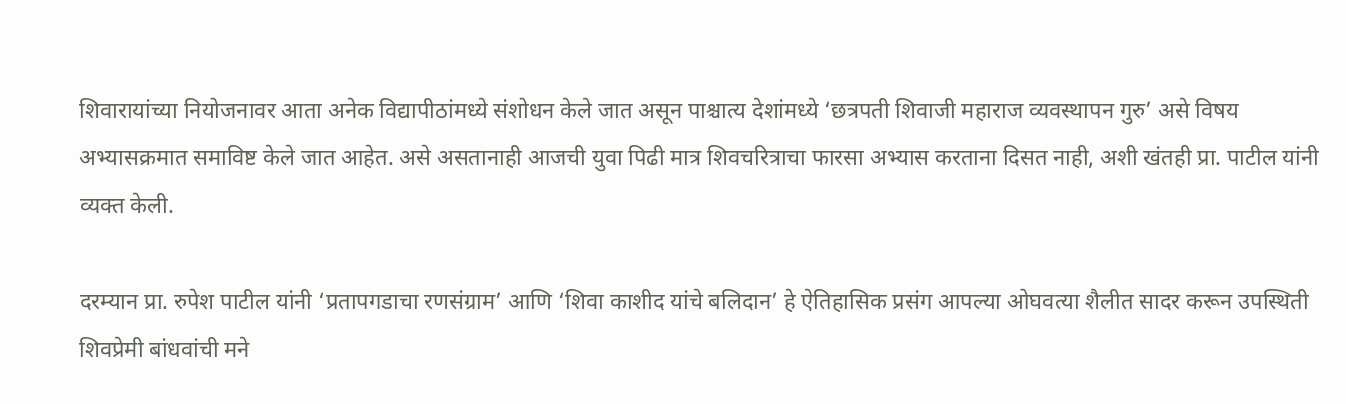शिवारायांच्या नियोजनावर आता अनेक विद्यापीठांमध्ये संशोधन केले जात असून पाश्चात्य देशांमध्ये ‘छत्रपती शिवाजी महाराज व्यवस्थापन गुरु’ असे विषय अभ्यासक्रमात समाविष्ट केले जात आहेत. असे असतानाही आजची युवा पिढी मात्र शिवचरित्राचा फारसा अभ्यास करताना दिसत नाही, अशी खंतही प्रा. पाटील यांनी व्यक्त केली.

दरम्यान प्रा. रुपेश पाटील यांनी ‘प्रतापगडाचा रणसंग्राम’ आणि ‘शिवा काशीद यांचे बलिदान’ हे ऐतिहासिक प्रसंग आपल्या ओघवत्या शैलीत सादर करून उपस्थिती शिवप्रेमी बांधवांची मने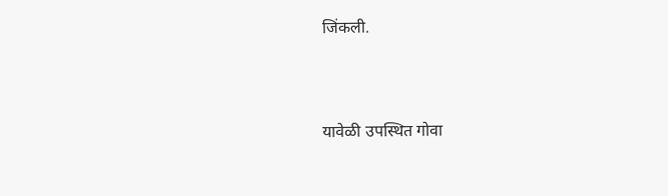जिंकली.



यावेळी उपस्थित गोवा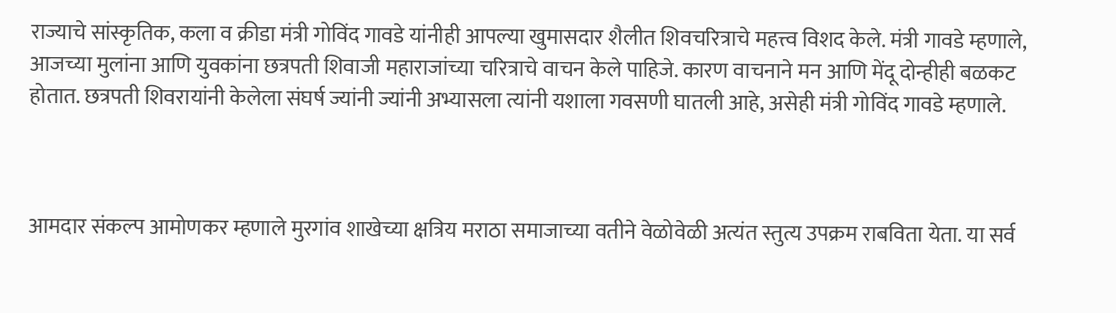राज्याचे सांस्कृतिक, कला व क्रीडा मंत्री गोविंद गावडे यांनीही आपल्या खुमासदार शैलीत शिवचरित्राचे महत्त्व विशद केले. मंत्री गावडे म्हणाले, आजच्या मुलांना आणि युवकांना छत्रपती शिवाजी महाराजांच्या चरित्राचे वाचन केले पाहिजे. कारण वाचनाने मन आणि मेंदू दोन्हीही बळकट होतात. छत्रपती शिवरायांनी केलेला संघर्ष ज्यांनी ज्यांनी अभ्यासला त्यांनी यशाला गवसणी घातली आहे, असेही मंत्री गोविंद गावडे म्हणाले.



आमदार संकल्प आमोणकर म्हणाले मुरगांव शाखेच्या क्षत्रिय मराठा समाजाच्या वतीने वेळोवेळी अत्यंत स्तुत्य उपक्रम राबविता येता. या सर्व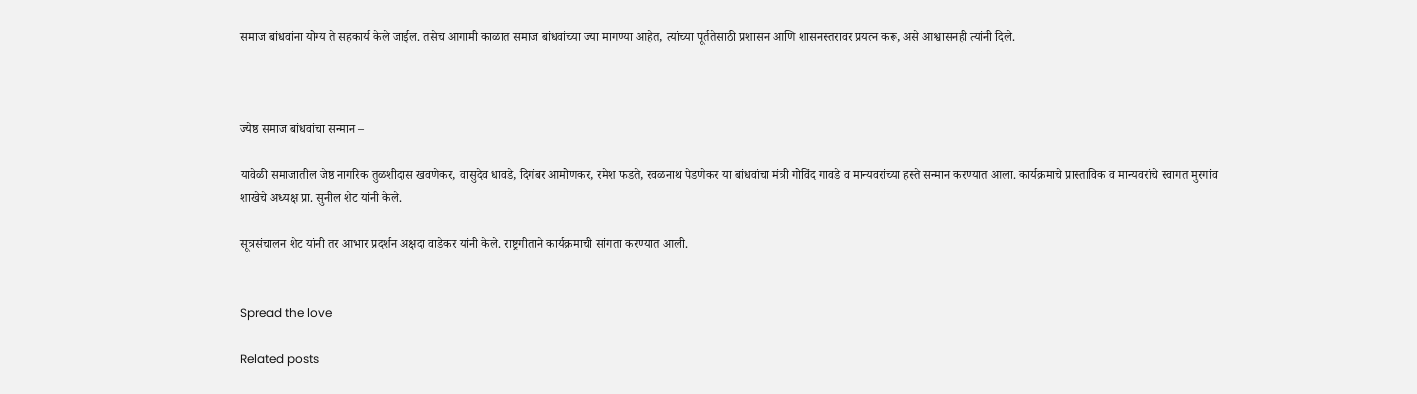समाज बांधवांना योग्य ते सहकार्य केले जाईल. तसेच आगामी काळात समाज बांधवांच्या ज्या मागण्या आहेत, त्यांच्या पूर्ततेसाठी प्रशासन आणि शासनस्तरावर प्रयत्न करू, असे आश्वासनही त्यांनी दिले.



ज्येष्ठ समाज बांधवांचा सन्मान –

यावेळी समाजातील जेष्ठ नागरिक तुळशीदास खवणेकर, वासुदेव धावडे, दिगंबर आमोणकर, रमेश फडते, रवळनाथ पेडणेकर या बांधवांचा मंत्री गोविंद गावडे व मान्यवरांच्या हस्ते सन्मान करण्यात आला. कार्यक्रमाचे प्रास्ताविक व मान्यवरांचे स्वागत मुरगांव शाखेचे अध्यक्ष प्रा. सुनील शेट यांनी केले.

सूत्रसंचालन शेट यांनी तर आभार प्रदर्शन अक्षदा वाडेकर यांनी केले. राष्ट्रगीताने कार्यक्रमाची सांगता करण्यात आली.


Spread the love

Related posts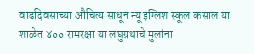वाढदिवसाच्या औचित्य साधून न्यू इग्लिश स्कूल कसाल या शाळेत ४०० रामरक्षा या लघुग्रथाचे मुलांना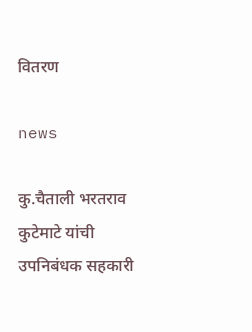वितरण

news

कु.चैताली भरतराव कुटेमाटे यांची उपनिबंधक सहकारी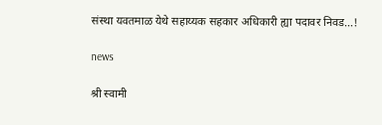संस्था यवतमाळ येथे सहाय्यक सहकार अधिकारी ह्या पदावर निवड…!

news

श्री स्वामी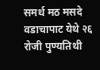समर्थ मठ मसदे वडाचापाट येथे २६ रोजी पुण्यतिथी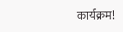कार्यक्रम!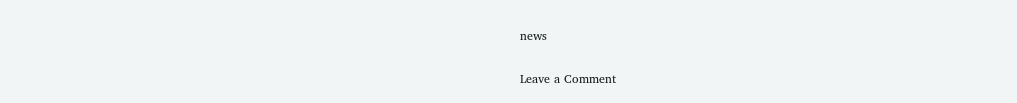news

Leave a Comment